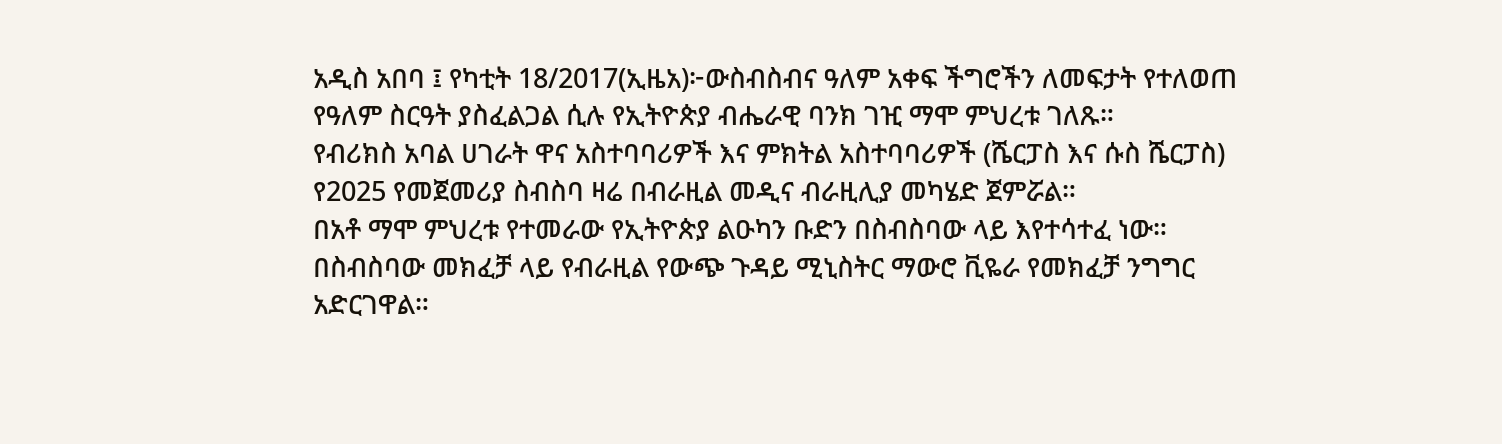አዲስ አበባ ፤ የካቲት 18/2017(ኢዜአ)፦ውስብስብና ዓለም አቀፍ ችግሮችን ለመፍታት የተለወጠ የዓለም ስርዓት ያስፈልጋል ሲሉ የኢትዮጵያ ብሔራዊ ባንክ ገዢ ማሞ ምህረቱ ገለጹ።
የብሪክስ አባል ሀገራት ዋና አስተባባሪዎች እና ምክትል አስተባባሪዎች (ሼርፓስ እና ሱስ ሼርፓስ) የ2025 የመጀመሪያ ስብስባ ዛሬ በብራዚል መዲና ብራዚሊያ መካሄድ ጀምሯል።
በአቶ ማሞ ምህረቱ የተመራው የኢትዮጵያ ልዑካን ቡድን በስብስባው ላይ እየተሳተፈ ነው።
በስብስባው መክፈቻ ላይ የብራዚል የውጭ ጉዳይ ሚኒስትር ማውሮ ቪዬራ የመክፈቻ ንግግር አድርገዋል።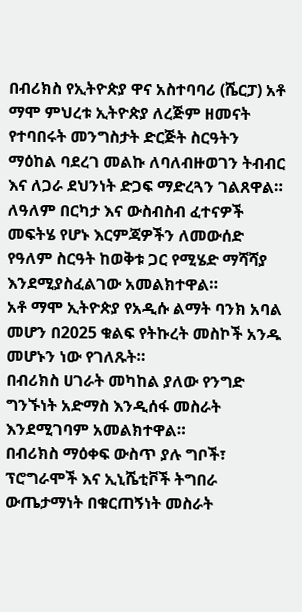በብሪክስ የኢትዮጵያ ዋና አስተባባሪ (ሼርፓ) አቶ ማሞ ምህረቱ ኢትዮጵያ ለረጅም ዘመናት የተባበሩት መንግስታት ድርጅት ስርዓትን ማዕከል ባደረገ መልኩ ለባለብዙወገን ትብብር እና ለጋራ ደህንነት ድጋፍ ማድረጓን ገልጸዋል።
ለዓለም በርካታ እና ውስብስብ ፈተናዎች መፍትሄ የሆኑ እርምጃዎችን ለመውሰድ የዓለም ስርዓት ከወቅቱ ጋር የሚሄድ ማሻሻያ እንደሚያስፈልገው አመልክተዋል።
አቶ ማሞ ኢትዮጵያ የአዲሱ ልማት ባንክ አባል መሆን በ2025 ቁልፍ የትኩረት መስኮች አንዱ መሆኑን ነው የገለጹት።
በብሪክስ ሀገራት መካከል ያለው የንግድ ግንኙነት አድማስ እንዲሰፋ መስራት እንደሚገባም አመልክተዋል።
በብሪክስ ማዕቀፍ ውስጥ ያሉ ግቦች፣ ፕሮግራሞች እና ኢኒሼቲቮች ትግበራ ውጤታማነት በቁርጠኝነት መስራት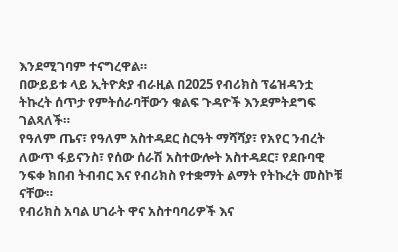እንደሚገባም ተናግረዋል።
በውይይቱ ላይ ኢትዮጵያ ብራዚል በ2025 የብሪክስ ፕሬዝዳንቷ ትኩረት ሰጥታ የምትሰራባቸውን ቁልፍ ጉዳዮች እንደምትደግፍ ገልጻለች።
የዓለም ጤና፣ የዓለም አስተዳደር ስርዓት ማሻሻያ፣ የአየር ንብረት ለውጥ ፋይናንስ፣ የሰው ሰራሽ አስተውሎት አስተዳደር፣ የደቡባዊ ንፍቀ ክበብ ትብብር እና የብሪክስ የተቋማት ልማት የትኩረት መስኮቹ ናቸው።
የብሪክስ አባል ሀገራት ዋና አስተባባሪዎች እና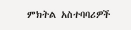ምክትል አስተባባሪዎች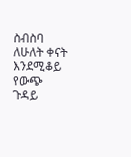ስብስባ ለሁለት ቀናት እንደሚቆይ የውጭ ጉዳይ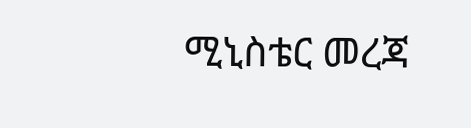ሚኒስቴር መረጃ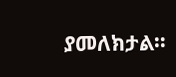ያመለክታል።